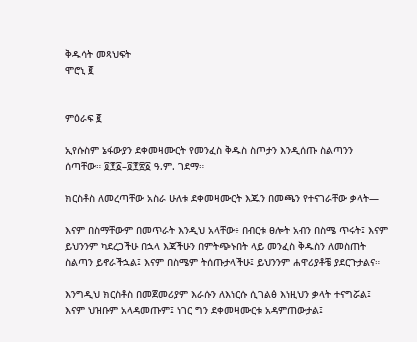ቅዱሳት መጻህፍት
ሞሮኒ ፪


ምዕራፍ ፪

ኢየሱስም ኔፋውያን ደቀመዛሙርት የመንፈስ ቅዱስ ስጦታን እንዲሰጡ ስልጣንን ሰጣቸው። ፬፻፩–፬፻፳፩ ዓ.ም. ገደማ።

ክርስቶስ ለመረጣቸው አስራ ሁለቱ ደቀመዛሙርት እጁን በመጫን የተናገራቸው ቃላት—

እናም በስማቸውም በመጥራት እንዲህ አላቸው፥ በብርቱ ፀሎት አብን በስሜ ጥሩት፤ እናም ይህንንም ካደረጋችሁ በኋላ እጃችሁን በምትጭኑበት ላይ መንፈስ ቅዱስን ለመስጠት ስልጣን ይኖራችኋል፤ እናም በስሜም ትሰጡታላችሁ፤ ይህንንም ሐዋሪያቶቼ ያደርጉታልና።

እንግዲህ ክርስቶስ በመጀመሪያም እራሱን ለእነርሱ ሲገልፅ እነዚህን ቃላት ተናግሯል፤ እናም ህዝቡም አላዳመጡም፤ ነገር ግን ደቀመዛሙርቱ አዳምጠውታል፤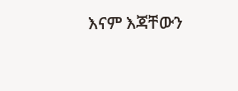እናም እጃቸውን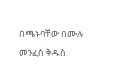በጫኑባቸው በሙሉ መንፈስ ቅዱስ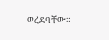ወረደባቸው።